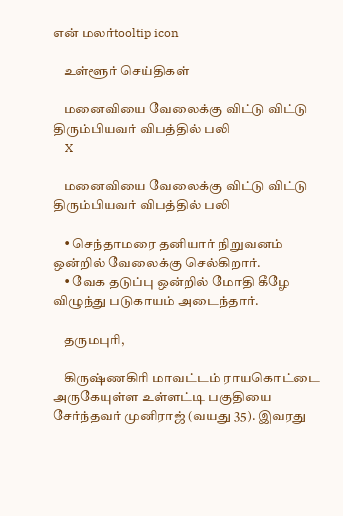என் மலர்tooltip icon

    உள்ளூர் செய்திகள்

    மனைவியை வேலைக்கு விட்டு விட்டு திரும்பியவர் விபத்தில் பலி
    X

    மனைவியை வேலைக்கு விட்டு விட்டு திரும்பியவர் விபத்தில் பலி

    • செந்தாமரை தனியார் நிறுவனம் ஒன்றில் வேலைக்கு செல்கிறார்.
    • வேக தடுப்பு ஒன்றில் மோதி கீழே விழுந்து படுகாயம் அடைந்தார்.

    தருமபுரி,

    கிருஷ்ணகிரி மாவட்டம் ராயகொட்டை அருகேயுள்ள உள்ளட்டி பகுதியை சேர்ந்தவர் முனிராஜ் (வயது 35). இவரது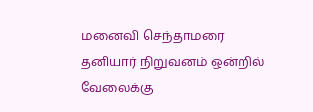மனைவி செந்தாமரை தனியார் நிறுவனம் ஒன்றில் வேலைக்கு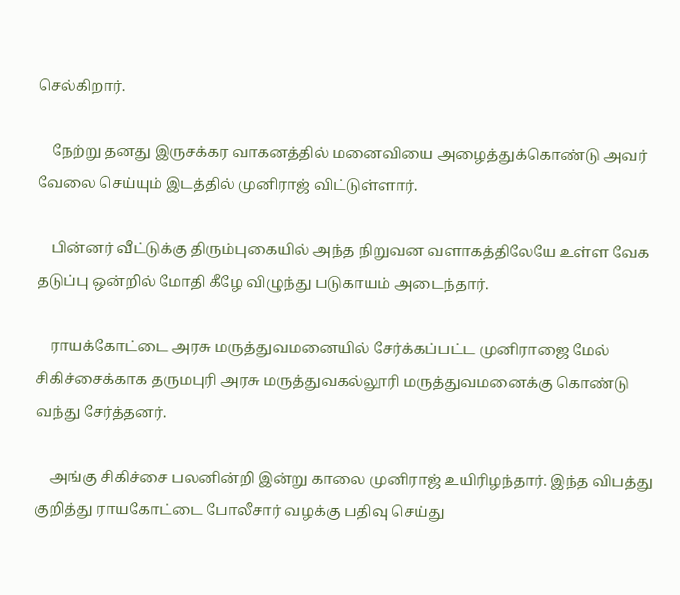செல்கிறார்.

    நேற்று தனது இருசக்கர வாகனத்தில் மனைவியை அழைத்துக்கொண்டு அவர் வேலை செய்யும் இடத்தில் முனிராஜ் விட்டுள்ளார்.

    பின்னர் வீட்டுக்கு திரும்புகையில் அந்த நிறுவன வளாகத்திலேயே உள்ள வேக தடுப்பு ஒன்றில் மோதி கீழே விழுந்து படுகாயம் அடைந்தார்.

    ராயக்கோட்டை அரசு மருத்துவமனையில் சேர்க்கப்பட்ட முனிராஜை மேல் சிகிச்சைக்காக தருமபுரி அரசு மருத்துவகல்லூரி மருத்துவமனைக்கு கொண்டு வந்து சேர்த்தனர்.

    அங்கு சிகிச்சை பலனின்றி இன்று காலை முனிராஜ் உயிரிழந்தார். இந்த விபத்து குறித்து ராயகோட்டை போலீசார் வழக்கு பதிவு செய்து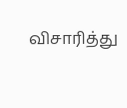விசாரித்து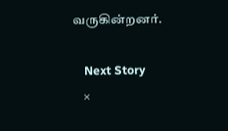வருகின்றனர்.

    Next Story
    ×